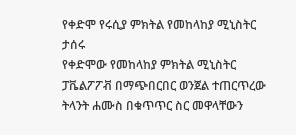የቀድሞ የሩሲያ ምክትል የመከላከያ ሚኒስትር ታሰሩ
የቀድሞው የመከላከያ ምክትል ሚኒስትር ፓቬልፖፖቭ በማጭበርበር ወንጀል ተጠርጥረው ትላንት ሐሙስ በቁጥጥር ስር መዋላቸውን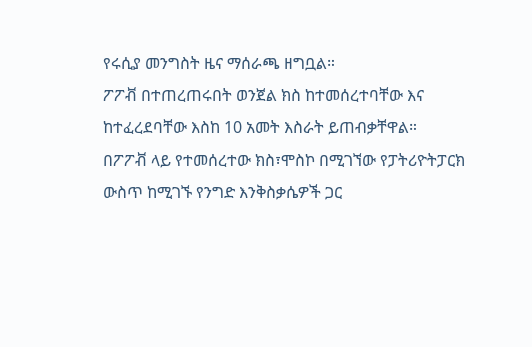የሩሲያ መንግስት ዜና ማሰራጫ ዘግቧል።
ፖፖቭ በተጠረጠሩበት ወንጀል ክስ ከተመሰረተባቸው እና ከተፈረደባቸው እስከ 10 አመት እስራት ይጠብቃቸዋል።
በፖፖቭ ላይ የተመሰረተው ክስ፣ሞስኮ በሚገኘው የፓትሪዮትፓርክ ውስጥ ከሚገኙ የንግድ እንቅስቃሴዎች ጋር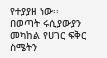የተያያዘ ነው፡፡
በወጣት ሩሲያውያን መካከል የሀገር ፍቅር ስሜትን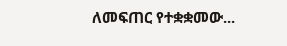ለመፍጠር የተቋቋመው...